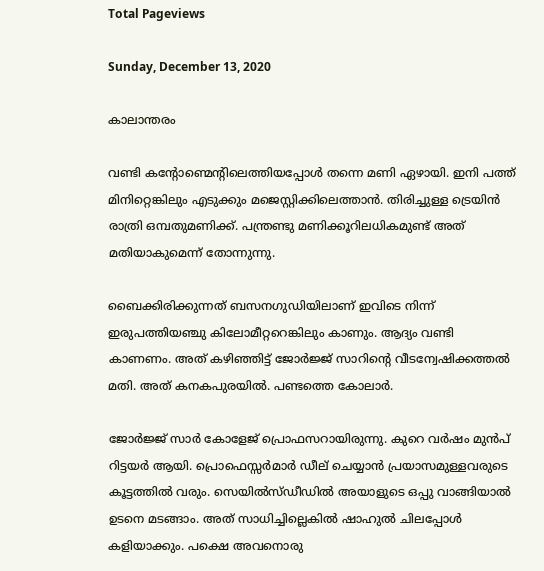Total Pageviews

Sunday, December 13, 2020

കാലാന്തരം

വണ്ടി കന്റോണ്മെന്റിലെത്തിയപ്പോൾ തന്നെ മണി ഏഴായി. ഇനി പത്ത് മിനിറ്റെങ്കിലും എടുക്കും മജെസ്റ്റിക്കിലെത്താൻ. തിരിച്ചുള്ള ട്രെയിൻ രാത്രി ഒമ്പതുമണിക്ക്. പന്ത്രണ്ടു മണിക്കൂറിലധികമുണ്ട് അത് മതിയാകുമെന്ന് തോന്നുന്നു.

ബൈക്കിരിക്കുന്നത് ബസനഗുഡിയിലാണ് ഇവിടെ നിന്ന് ഇരുപത്തിയഞ്ചു കിലോമീറ്ററെങ്കിലും കാണും. ആദ്യം വണ്ടി കാണണം. അത് കഴിഞ്ഞിട്ട് ജോർജ്ജ് സാറിന്റെ വീടന്വേഷിക്കത്തൽ മതി. അത് കനകപുരയിൽ. പണ്ടത്തെ കോലാർ.

ജോർജ്ജ് സാർ കോളേജ് പ്രൊഫസറായിരുന്നു. കുറെ വർഷം മുൻപ് റിട്ടയർ ആയി. പ്രൊഫെസ്സർമാർ ഡീല് ചെയ്യാൻ പ്രയാസമുള്ളവരുടെ കൂട്ടത്തിൽ വരും. സെയിൽസ്‌ഡീഡിൽ അയാളുടെ ഒപ്പു വാങ്ങിയാൽ ഉടനെ മടങ്ങാം. അത് സാധിച്ചില്ലെകിൽ ഷാഹുൽ ചിലപ്പോൾ കളിയാക്കും. പക്ഷെ അവനൊരു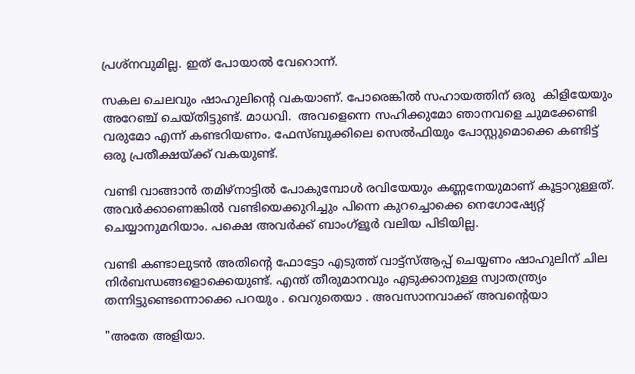പ്രശ്നവുമില്ല. ഇത് പോയാൽ വേറൊന്ന്.

സകല ചെലവും ഷാഹുലിന്റെ വകയാണ്. പോരെങ്കിൽ സഹായത്തിന് ഒരു  കിളിയേയും അറേഞ്ച് ചെയ്തിട്ടുണ്ട്. മാധവി.  അവളെന്നെ സഹിക്കുമോ ഞാനവളെ ചുമക്കേണ്ടി വരുമോ എന്ന് കണ്ടറിയണം. ഫേസ്ബുക്കിലെ സെൽഫിയും പോസ്റ്റുമൊക്കെ കണ്ടിട്ട് ഒരു പ്രതീക്ഷയ്ക്ക് വകയുണ്ട്.

വണ്ടി വാങ്ങാൻ തമിഴ്‌നാട്ടിൽ പോകുമ്പോൾ രവിയേയും കണ്ണനേയുമാണ് കൂട്ടാറുള്ളത്. അവർക്കാണെങ്കിൽ വണ്ടിയെക്കുറിച്ചും പിന്നെ കുറച്ചൊക്കെ നെഗോഷ്യേറ്റ് ചെയ്യാനുമറിയാം. പക്ഷെ അവർക്ക് ബാംഗ്ളൂർ വലിയ പിടിയില്ല.

വണ്ടി കണ്ടാലുടൻ അതിന്റെ ഫോട്ടോ എടുത്ത് വാട്ട്സ്ആപ്പ് ചെയ്യണം ഷാഹുലിന്‌ ചില നിർബന്ധങ്ങളൊക്കെയുണ്ട്. എന്ത് തീരുമാനവും എടുക്കാനുള്ള സ്വാതന്ത്ര്യം തന്നിട്ടുണ്ടെന്നൊക്കെ പറയും . വെറുതെയാ . അവസാനവാക്ക് അവന്റെയാ

"അതേ അളിയാ.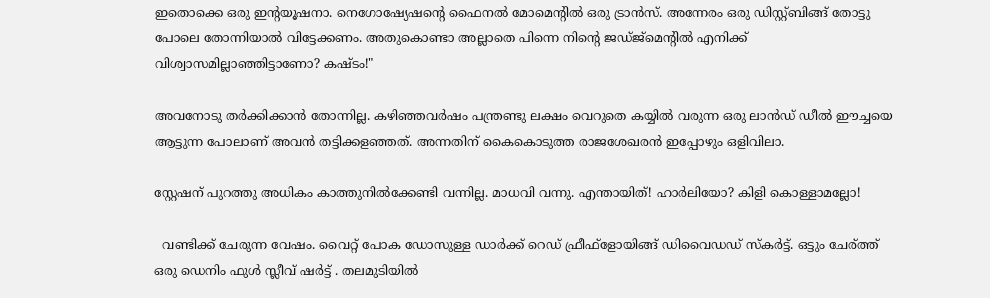ഇതൊക്കെ ഒരു ഇന്റയൂഷനാ. നെഗോഷ്യേഷന്റെ ഫൈനൽ മോമെന്റിൽ ഒരു ട്രാൻസ്. അന്നേരം ഒരു ഡിസ്റ്റ്ബിങ്ങ് തോട്ടു പോലെ തോന്നിയാൽ വിട്ടേക്കണം. അതുകൊണ്ടാ അല്ലാതെ പിന്നെ നിന്റെ ജഡ്ജ്മെന്റിൽ എനിക്ക് വിശ്വാസമില്ലാഞ്ഞിട്ടാണോ? കഷ്ടം!"

അവനോടു തർക്കിക്കാൻ തോന്നില്ല. കഴിഞ്ഞവർഷം പന്ത്രണ്ടു ലക്ഷം വെറുതെ കയ്യിൽ വരുന്ന ഒരു ലാൻഡ് ഡീൽ ഈച്ചയെ ആട്ടുന്ന പോലാണ് അവൻ തട്ടിക്കളഞ്ഞത്. അന്നതിന് കൈകൊടുത്ത രാജശേഖരൻ ഇപ്പോഴും ഒളിവിലാ.

സ്റ്റേഷന് പുറത്തു അധികം കാത്തുനിൽക്കേണ്ടി വന്നില്ല. മാധവി വന്നു. എന്തായിത്! ഹാർലിയോ? കിളി കൊള്ളാമല്ലോ!

  വണ്ടിക്ക് ചേരുന്ന വേഷം. വൈറ്റ് പോക ഡോസുള്ള ഡാർക്ക് റെഡ് ഫ്രീഫ്‌ളോയിങ്ങ് ഡിവൈഡഡ് സ്കർട്ട്. ഒട്ടും ചേര്ത്ത് ഒരു ഡെനിം ഫുൾ സ്ലീവ് ഷർട്ട് . തലമുടിയിൽ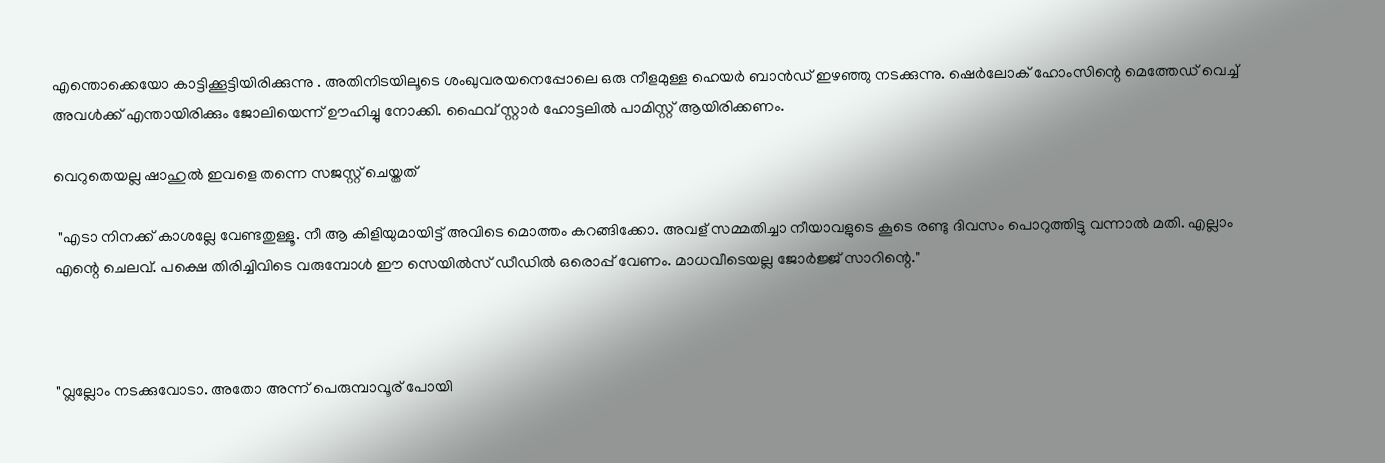എന്തൊക്കെയോ കാട്ടിക്കൂട്ടിയിരിക്കുന്നു . അതിനിടയിലൂടെ ശംഖുവരയനെപ്പോലെ ഒരു നീളമുള്ള ഹെയർ ബാൻഡ് ഇഴഞ്ഞു നടക്കുന്നു. ഷെർലോക് ഹോംസിന്റെ മെത്തേഡ് വെച്ച് അവൾക്ക് എന്തായിരിക്കും ജോലിയെന്ന് ഊഹിച്ചു നോക്കി. ഫൈവ് സ്റ്റാർ ഹോട്ടലിൽ പാമിസ്റ്റ് ആയിരിക്കണം.

വെറുതെയല്ല ഷാഹുൽ ഇവളെ തന്നെ സജസ്റ്റ് ചെയ്തത്

 "എടാ നിനക്ക് കാശല്ലേ വേണ്ടതുള്ളൂ. നീ ആ കിളിയുമായിട്ട് അവിടെ മൊത്തം കറങ്ങിക്കോ. അവള് സമ്മതിച്ചാ നീയാവളുടെ കൂടെ രണ്ടു ദിവസം പൊറുത്തിട്ടു വന്നാൽ മതി. എല്ലാം എന്റെ ചെലവ്. പക്ഷെ തിരിച്ചിവിടെ വരുമ്പോൾ ഈ സെയിൽസ് ഡീഡിൽ ഒരൊപ്പ് വേണം. മാധവീടെയല്ല ജോർജ്ജ് സാറിന്റെ."



"വ്ലല്ലോം നടക്കുവോടാ. അതോ അന്ന് പെരുമ്പാവൂര് പോയി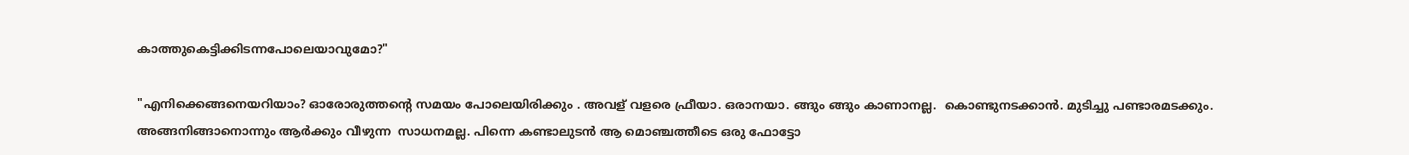കാത്തുകെട്ടിക്കിടന്നപോലെയാവുമോ?"

"എനിക്കെങ്ങനെയറിയാം? ഓരോരുത്തന്റെ സമയം പോലെയിരിക്കും . അവള് വളരെ ഫ്രീയാ. ഒരാനയാ. ങ്ങും ങ്ങും കാണാനല്ല.  കൊണ്ടുനടക്കാൻ. മുടിച്ചു പണ്ടാരമടക്കും. അങ്ങനിങ്ങാനൊന്നും ആർക്കും വീഴുന്ന  സാധനമല്ല. പിന്നെ കണ്ടാലുടൻ ആ മൊഞ്ചത്തീടെ ഒരു ഫോട്ടോ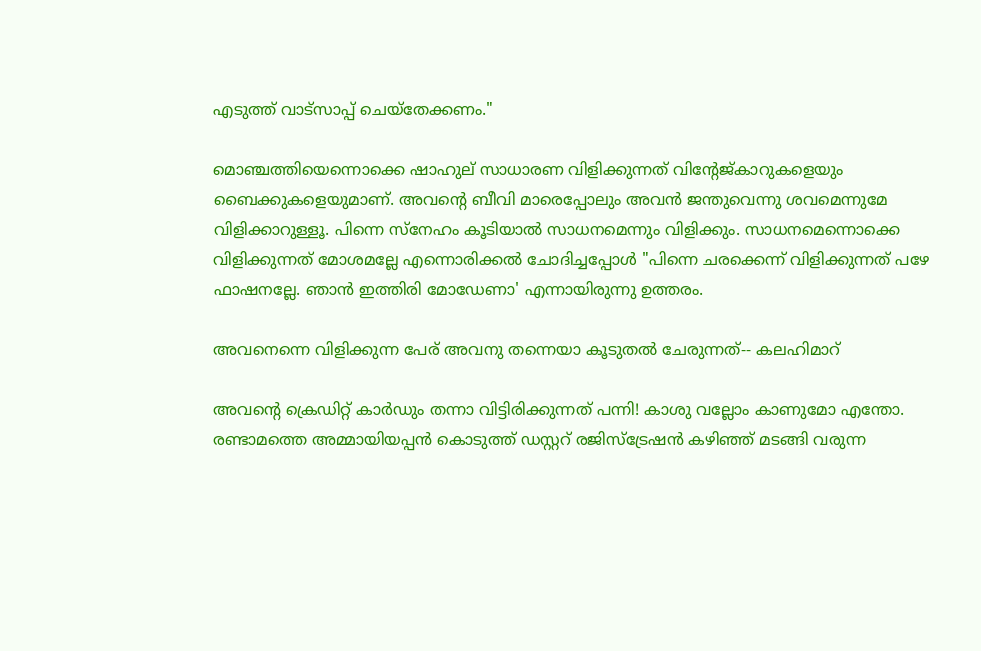എടുത്ത് വാട്സാപ്പ് ചെയ്തേക്കണം."

മൊഞ്ചത്തിയെന്നൊക്കെ ഷാഹുല് സാധാരണ വിളിക്കുന്നത് വിന്റേജ്കാറുകളെയും ബൈക്കുകളെയുമാണ്. അവന്റെ ബീവി മാരെപ്പോലും അവൻ ജന്തുവെന്നു ശവമെന്നുമേ വിളിക്കാറുള്ളൂ. പിന്നെ സ്നേഹം കൂടിയാൽ സാധനമെന്നും വിളിക്കും. സാധനമെന്നൊക്കെ വിളിക്കുന്നത് മോശമല്ലേ എന്നൊരിക്കൽ ചോദിച്ചപ്പോൾ "പിന്നെ ചരക്കെന്ന് വിളിക്കുന്നത് പഴേ ഫാഷനല്ലേ. ഞാൻ ഇത്തിരി മോഡേണാ' എന്നായിരുന്നു ഉത്തരം.

അവനെന്നെ വിളിക്കുന്ന പേര് അവനു തന്നെയാ കൂടുതൽ ചേരുന്നത്-- കലഹിമാറ്

അവന്റെ ക്രെഡിറ്റ് കാർഡും തന്നാ വിട്ടിരിക്കുന്നത് പന്നി! കാശു വല്ലോം കാണുമോ എന്തോ. രണ്ടാമത്തെ അമ്മായിയപ്പൻ കൊടുത്ത് ഡസ്റ്ററ് രജിസ്‌ട്രേഷൻ കഴിഞ്ഞ് മടങ്ങി വരുന്ന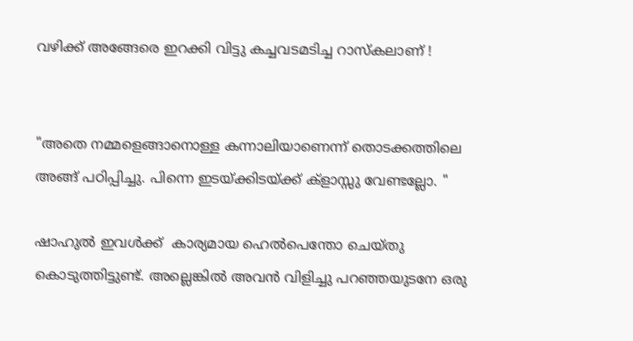വഴിക്ക് അങ്ങേരെ ഇറക്കി വിട്ടു കച്ചവടമടിച്ച റാസ്‌കലാണ് !


"അതെ നമ്മളെങ്ങാനൊള്ള കന്നാലിയാണെന്ന് തൊടക്കത്തിലെ അങ്ങ് പഠിപ്പിച്ചു. പിന്നെ ഇടയ്ക്കിടയ്ക്ക് ക്‌ളാസ്സു വേണ്ടല്ലോ. "

ഷാഹുൽ ഇവൾക്ക്  കാര്യമായ ഹെൽപെന്തോ ചെയ്തു കൊടുത്തിട്ടുണ്ട്. അല്ലെങ്കിൽ അവൻ വിളിച്ചു പറഞ്ഞയുടനേ ഒരു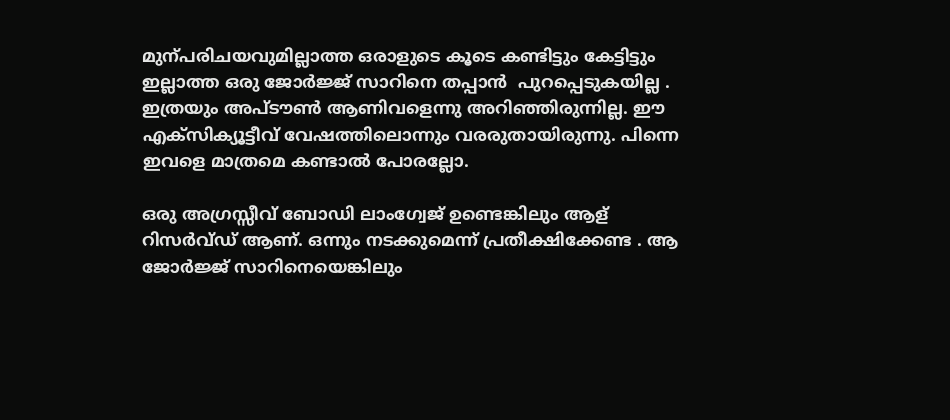മുന്പരിചയവുമില്ലാത്ത ഒരാളുടെ കൂടെ കണ്ടിട്ടും കേട്ടിട്ടും ഇല്ലാത്ത ഒരു ജോർജ്ജ് സാറിനെ തപ്പാൻ  പുറപ്പെടുകയില്ല . ഇത്രയും അപ്‌ടൗൺ ആണിവളെന്നു അറിഞ്ഞിരുന്നില്ല. ഈ എക്സിക്യൂട്ടീവ് വേഷത്തിലൊന്നും വരരുതായിരുന്നു. പിന്നെ ഇവളെ മാത്രമെ കണ്ടാൽ പോരല്ലോ.

ഒരു അഗ്രസ്സീവ് ബോഡി ലാംഗ്വേജ് ഉണ്ടെങ്കിലും ആള് റിസർവ്ഡ് ആണ്. ഒന്നും നടക്കുമെന്ന് പ്രതീക്ഷിക്കേണ്ട . ആ ജോർജ്ജ് സാറിനെയെങ്കിലും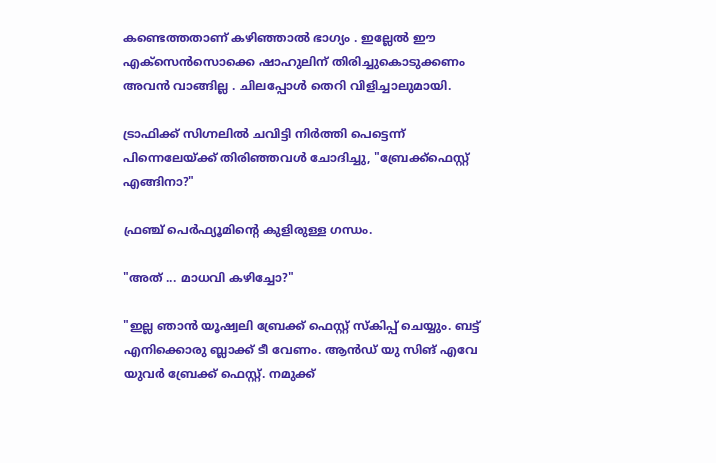കണ്ടെത്തതാണ് കഴിഞ്ഞാൽ ഭാഗ്യം . ഇല്ലേൽ ഈ എക്സെൻസൊക്കെ ഷാഹുലിന് തിരിച്ചുകൊടുക്കണം അവൻ വാങ്ങില്ല . ചിലപ്പോൾ തെറി വിളിച്ചാലുമായി.

ട്രാഫിക്ക് സിഗ്നലിൽ ചവിട്ടി നിർത്തി പെട്ടെന്ന് പിന്നെലേയ്ക്ക് തിരിഞ്ഞവൾ ചോദിച്ചു, "ബ്രേക്ക്ഫെസ്റ്റ് എങ്ങിനാ?"

ഫ്രഞ്ച് പെർഫ്യൂമിന്റെ കുളിരുള്ള ഗന്ധം.

"അത് ... മാധവി കഴിച്ചോ?"

"ഇല്ല ഞാൻ യൂഷ്വലി ബ്രേക്ക് ഫെസ്റ്റ് സ്കിപ്പ് ചെയ്യും. ബട്ട് എനിക്കൊരു ബ്ലാക്ക് ടീ വേണം. ആൻഡ് യു സിങ് എവേ യുവർ ബ്രേക്ക് ഫെസ്റ്റ്. നമുക്ക്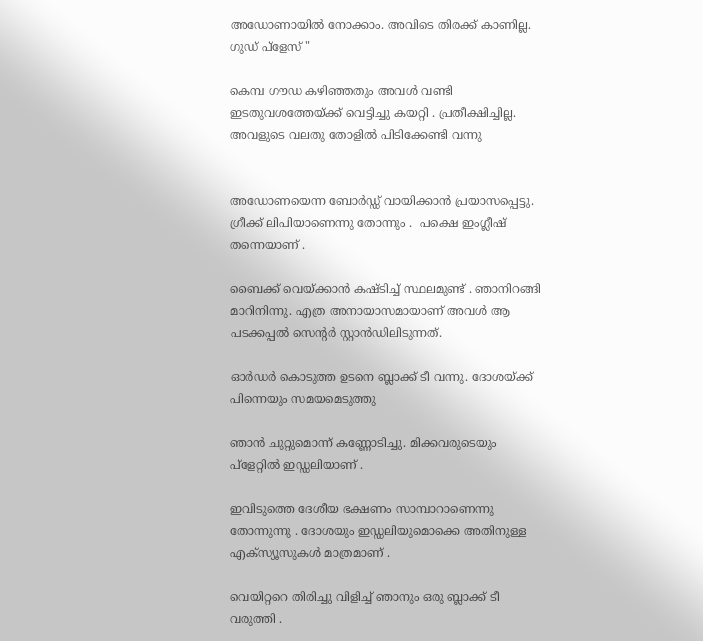അഡോണായിൽ നോക്കാം. അവിടെ തിരക്ക് കാണില്ല. ഗുഡ് പ്ളേസ് "

കെമ്പ ഗൗഡ കഴിഞ്ഞതും അവൾ വണ്ടി ഇടതുവശത്തേയ്ക്ക് വെട്ടിച്ചു കയറ്റി . പ്രതീക്ഷിച്ചില്ല. അവളുടെ വലതു തോളിൽ പിടിക്കേണ്ടി വന്നു


അഡോണയെന്ന ബോർഡ്ഡ് വായിക്കാൻ പ്രയാസപ്പെട്ടു. ഗ്രീക്ക് ലിപിയാണെന്നു തോന്നും .  പക്ഷെ ഇംഗ്ലീഷ് തന്നെയാണ് .

ബൈക്ക് വെയ്ക്കാൻ കഷ്ടിച്ച് സ്ഥലമുണ്ട് . ഞാനിറങ്ങി മാറിനിന്നു. എത്ര അനായാസമായാണ് അവൾ ആ പടക്കപ്പൽ സെന്റർ സ്റ്റാൻഡിലിടുന്നത്.

ഓർഡർ കൊടുത്ത ഉടനെ ബ്ലാക്ക് ടീ വന്നു. ദോശയ്ക്ക് പിന്നെയും സമയമെടുത്തു

ഞാൻ ചുറ്റുമൊന്ന് കണ്ണോടിച്ചു. മിക്കവരുടെയും പ്ളേറ്റിൽ ഇഡ്ഡലിയാണ് .

ഇവിടുത്തെ ദേശീയ ഭക്ഷണം സാമ്പാറാണെന്നു തോന്നുന്നു . ദോശയും ഇഡ്ഡലിയുമൊക്കെ അതിനുള്ള എക്സ്യൂസുകൾ മാത്രമാണ് .

വെയിറ്ററെ തിരിച്ചു വിളിച്ച് ഞാനും ഒരു ബ്ലാക്ക് ടീ വരുത്തി .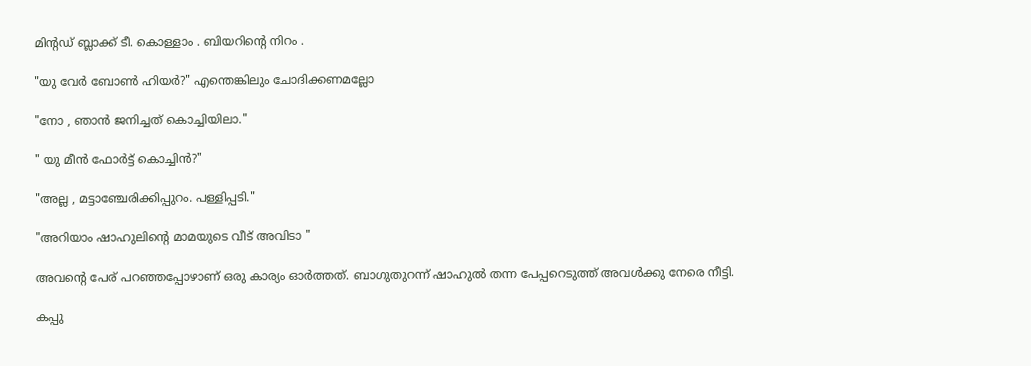മിന്റഡ് ബ്ലാക്ക് ടീ. കൊള്ളാം . ബിയറിന്റെ നിറം .

"യു വേർ ബോൺ ഹിയർ?" എന്തെങ്കിലും ചോദിക്കണമല്ലോ

"നോ , ഞാൻ ജനിച്ചത് കൊച്ചിയിലാ."

" യു മീൻ ഫോർട്ട് കൊച്ചിൻ?"

"അല്ല , മട്ടാഞ്ചേരിക്കിപ്പുറം. പള്ളിപ്പടി."

"അറിയാം ഷാഹുലിന്റെ മാമയുടെ വീട് അവിടാ "

അവന്റെ പേര് പറഞ്ഞപ്പോഴാണ് ഒരു കാര്യം ഓർത്തത്. ബാഗുതുറന്ന് ഷാഹുൽ തന്ന പേപ്പറെടുത്ത് അവൾക്കു നേരെ നീട്ടി.

കപ്പു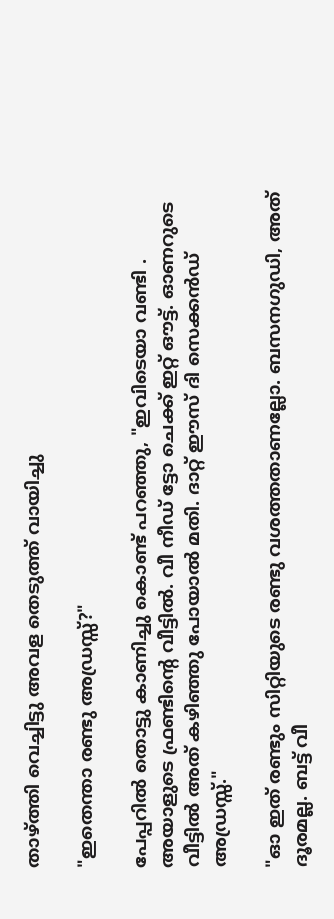താഴ്ത്തി വെച്ചിട്ടു അവള തെടുത്ത് വായിച്ചു

"ഇതെന്താ രണ്ടു അഡ്രസ്സ്?"

പേപ്പറിൽ തൊട്ടു കാണിച്ചു കൊണ്ട് പറഞ്ഞു, "ഇവിടെയാ വണ്ടി . അയാളുടെ ഫ്രണ്ടിന്റെ വീട്ടിൽ. വീ നീഡ് ട്ടോ ചെക്ക് ഇറ്റ് ഔട്ട്. ഓണറുടെ വീട്ടിൽ അത് കഴിഞ്ഞു പോയാൽ മതി. ദാറ്റ് ഈസ് ദി സെക്കൻഡ് അഡ്രസ്സ്."

"ഓ ഇത് രണ്ടും സിറ്റിയുടെ രണ്ടു വശത്തതാണല്ലോ. ബസനഗുഡി, അത് ദൂരമല്ല. ബട്ട് വീ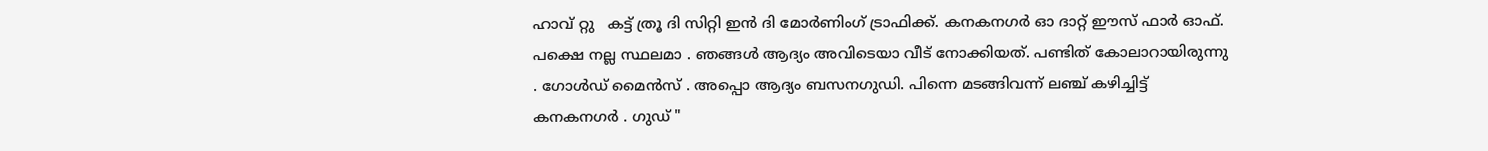ഹാവ് റ്റു   കട്ട് ത്രൂ ദി സിറ്റി ഇൻ ദി മോർണിംഗ് ട്രാഫിക്ക്. കനകനഗർ ഓ ദാറ്റ് ഈസ് ഫാർ ഓഫ്. പക്ഷെ നല്ല സ്ഥലമാ . ഞങ്ങൾ ആദ്യം അവിടെയാ വീട് നോക്കിയത്. പണ്ടിത് കോലാറായിരുന്നു . ഗോൾഡ് മൈൻസ് . അപ്പൊ ആദ്യം ബസനഗുഡി. പിന്നെ മടങ്ങിവന്ന് ലഞ്ച് കഴിച്ചിട്ട് കനകനഗർ . ഗുഡ് "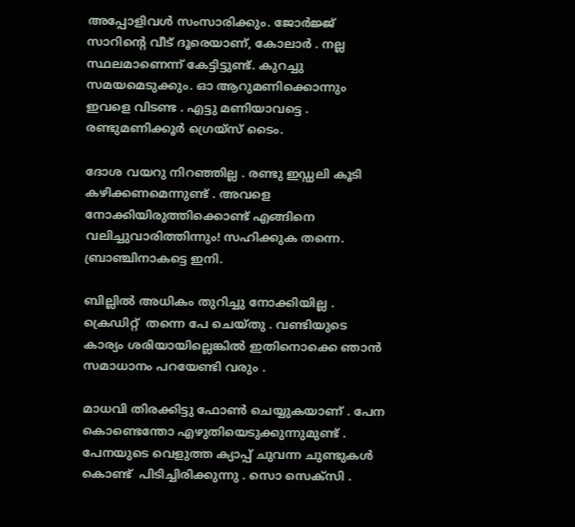അപ്പോളിവൾ സംസാരിക്കും. ജോർജ്ജ് സാറിന്റെ വീട് ദൂരെയാണ്, കോലാർ . നല്ല സ്ഥലമാണെന്ന് കേട്ടിട്ടുണ്ട്. കുറച്ചു സമയമെടുക്കും. ഓ ആറുമണിക്കൊന്നും ഇവളെ വിടണ്ട . എട്ടു മണിയാവട്ടെ . രണ്ടുമണിക്കൂർ ഗ്രെയ്സ് ടൈം.

ദോശ വയറു നിറഞ്ഞില്ല . രണ്ടു ഇഡ്ഡലി കൂടി കഴിക്കണമെന്നുണ്ട് . അവളെ നോക്കിയിരുത്തിക്കൊണ്ട് എങ്ങിനെ വലിച്ചുവാരിത്തിന്നും! സഹിക്കുക തന്നെ. ബ്രാഞ്ചിനാകട്ടെ ഇനി.

ബില്ലിൽ അധികം തുറിച്ചു നോക്കിയില്ല . ക്രെഡിറ്റ്  തന്നെ പേ ചെയ്തു . വണ്ടിയുടെ കാര്യം ശരിയായില്ലെങ്കിൽ ഇതിനൊക്കെ ഞാൻ സമാധാനം പറയേണ്ടി വരും .

മാധവി തിരക്കിട്ടു ഫോൺ ചെയ്യുകയാണ് . പേന കൊണ്ടെന്തോ എഴുതിയെടുക്കുന്നുമുണ്ട് . പേനയുടെ വെളുത്ത ക്യാപ്പ് ചുവന്ന ചുണ്ടുകൾ കൊണ്ട്  പിടിച്ചിരിക്കുന്നു . സൊ സെക്സി .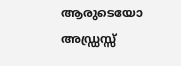ആരുടെയോ അഡ്ഡ്രസ്സ്‌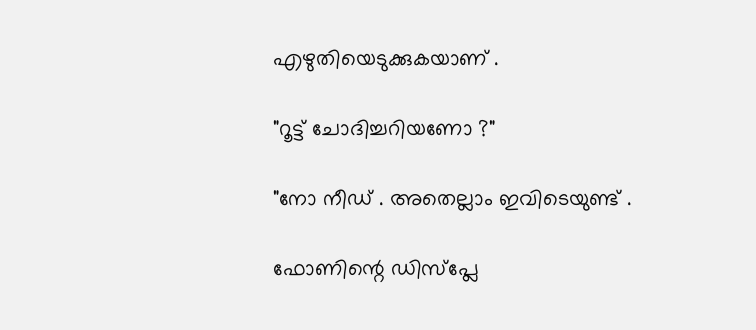എഴുതിയെടുക്കുകയാണ് .

"റൂട്ട് ചോദിച്ചറിയണോ ?"

"നോ നീഡ് . അതെല്ലാം ഇവിടെയുണ്ട് .

ഫോണിന്റെ ഡിസ്പ്ലേ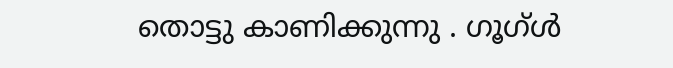തൊട്ടു കാണിക്കുന്നു . ഗൂഗ്ൾ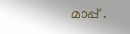മാപ്പ് .